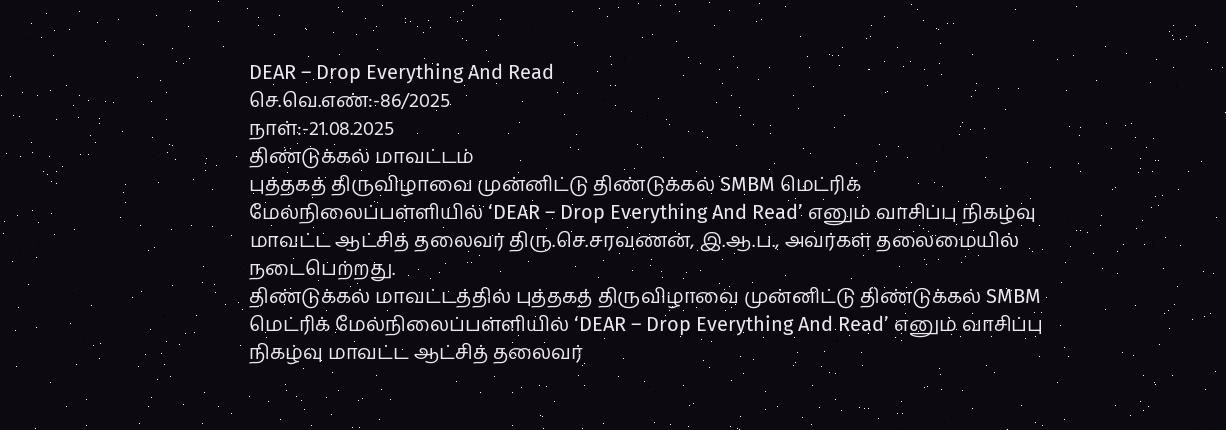DEAR – Drop Everything And Read
செ.வெ.எண்:-86/2025
நாள்:-21.08.2025
திண்டுக்கல் மாவட்டம்
புத்தகத் திருவிழாவை முன்னிட்டு திண்டுக்கல் SMBM மெட்ரிக் மேல்நிலைப்பள்ளியில் ‘DEAR – Drop Everything And Read’ எனும் வாசிப்பு நிகழ்வு மாவட்ட ஆட்சித் தலைவர் திரு.செ.சரவணன், இ.ஆ.ப., அவர்கள் தலைமையில் நடைபெற்றது.
திண்டுக்கல் மாவட்டத்தில் புத்தகத் திருவிழாவை முன்னிட்டு திண்டுக்கல் SMBM மெட்ரிக் மேல்நிலைப்பள்ளியில் ‘DEAR – Drop Everything And Read’ எனும் வாசிப்பு நிகழ்வு மாவட்ட ஆட்சித் தலைவர்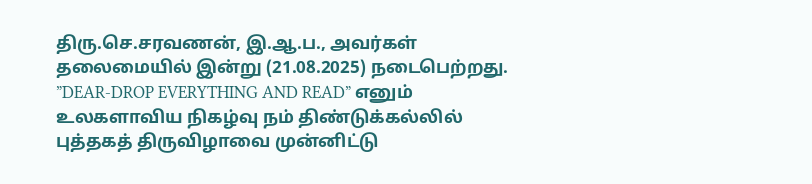திரு.செ.சரவணன், இ.ஆ.ப., அவர்கள் தலைமையில் இன்று (21.08.2025) நடைபெற்றது.
”DEAR-DROP EVERYTHING AND READ” எனும் உலகளாவிய நிகழ்வு நம் திண்டுக்கல்லில் புத்தகத் திருவிழாவை முன்னிட்டு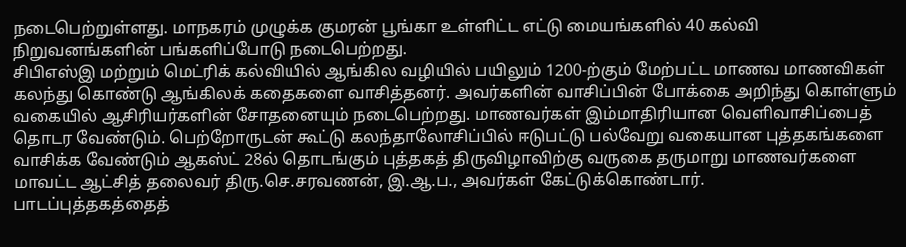நடைபெற்றுள்ளது. மாநகரம் முழுக்க குமரன் பூங்கா உள்ளிட்ட எட்டு மையங்களில் 40 கல்வி நிறுவனங்களின் பங்களிப்போடு நடைபெற்றது.
சிபிஎஸ்இ மற்றும் மெட்ரிக் கல்வியில் ஆங்கில வழியில் பயிலும் 1200-ற்கும் மேற்பட்ட மாணவ மாணவிகள் கலந்து கொண்டு ஆங்கிலக் கதைகளை வாசித்தனர். அவர்களின் வாசிப்பின் போக்கை அறிந்து கொள்ளும் வகையில் ஆசிரியர்களின் சோதனையும் நடைபெற்றது. மாணவர்கள் இம்மாதிரியான வெளிவாசிப்பைத் தொடர வேண்டும். பெற்றோருடன் கூட்டு கலந்தாலோசிப்பில் ஈடுபட்டு பல்வேறு வகையான புத்தகங்களை வாசிக்க வேண்டும் ஆகஸ்ட் 28ல் தொடங்கும் புத்தகத் திருவிழாவிற்கு வருகை தருமாறு மாணவர்களை மாவட்ட ஆட்சித் தலைவர் திரு.செ.சரவணன், இ.ஆ.ப., அவர்கள் கேட்டுக்கொண்டார்.
பாடப்புத்தகத்தைத்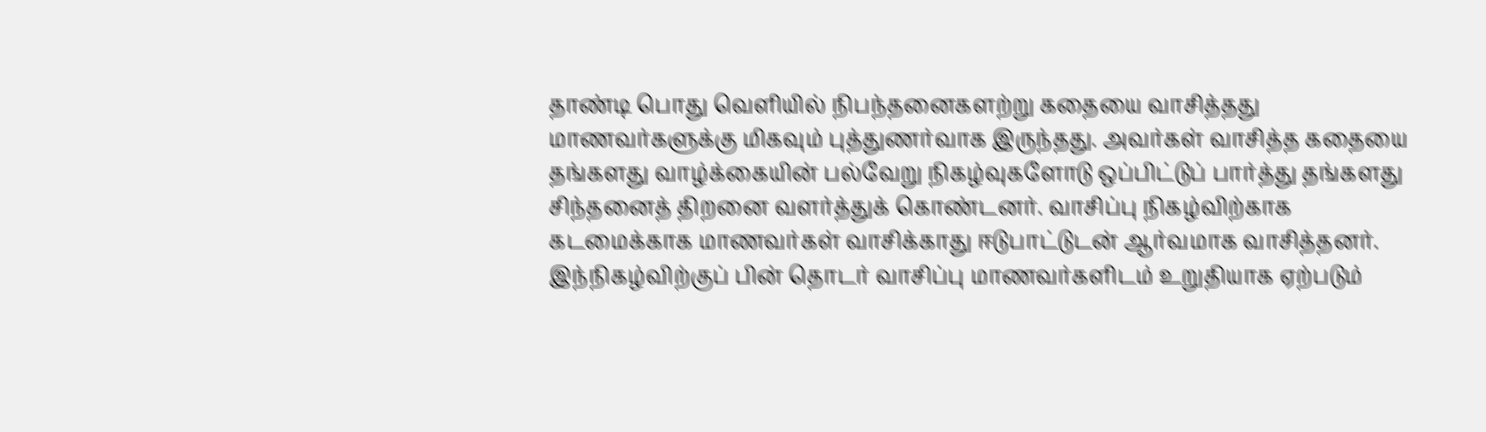தாண்டி பொது வெளியில் நிபந்தனைகளற்று கதையை வாசித்தது மாணவர்களுக்கு மிகவும் புத்துணர்வாக இருந்தது. அவர்கள் வாசித்த கதையை தங்களது வாழ்க்கையின் பல்வேறு நிகழ்வுகளோடு ஒப்பிட்டுப் பார்த்து தங்களது சிந்தனைத் திறனை வளர்த்துக் கொண்டனர். வாசிப்பு நிகழ்விற்காக கடமைக்காக மாணவர்கள் வாசிக்காது ஈடுபாட்டுடன் ஆர்வமாக வாசித்தனர். இந்நிகழ்விற்குப் பின் தொடர் வாசிப்பு மாணவர்களிடம் உறுதியாக ஏற்படும்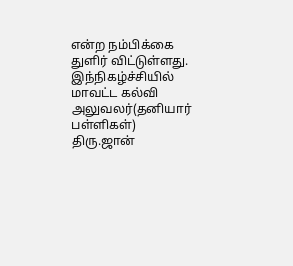என்ற நம்பிக்கை துளிர் விட்டுள்ளது.
இந்நிகழ்ச்சியில் மாவட்ட கல்வி அலுவலர்(தனியார் பள்ளிகள்) திரு.ஜான்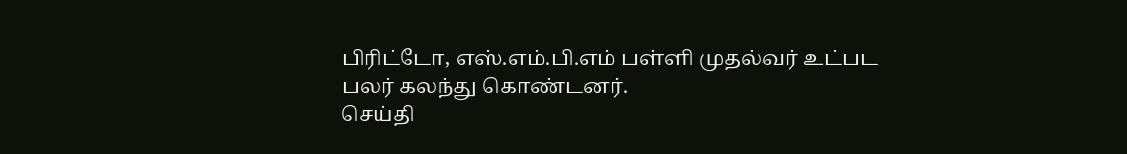பிரிட்டோ, எஸ்.எம்.பி.எம் பள்ளி முதல்வர் உட்பட பலர் கலந்து கொண்டனர்.
செய்தி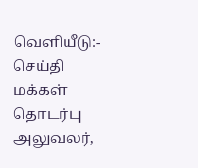வெளியீடு:- செய்தி மக்கள் தொடர்பு அலுவலர்,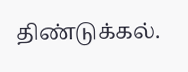திண்டுக்கல்.